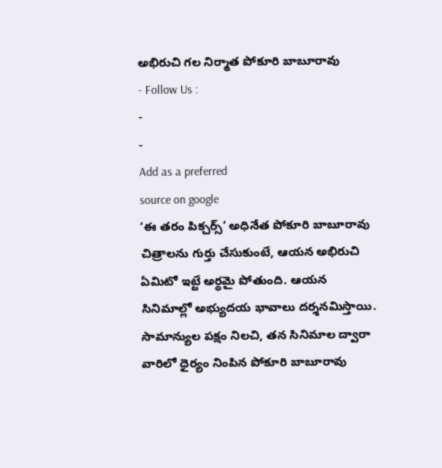అభిరుచి గల నిర్మాత పోకూరి బాబూరావు
- Follow Us :
-
-
Add as a preferred
source on google
‘ఈ తరం పిక్చర్స్’ అధినేత పోకూరి బాబూరావు చిత్రాలను గుర్తు చేసుకుంటే, ఆయన అభిరుచి ఏమిటో ఇట్టే అర్థమై పోతుంది. ఆయన సినిమాల్లో అభ్యుదయ భావాలు దర్శనమిస్తాయి. సామాన్యుల పక్షం నిలచి, తన సినిమాల ద్వారా వారిలో ధైర్యం నింపిన పోకూరి బాబూరావు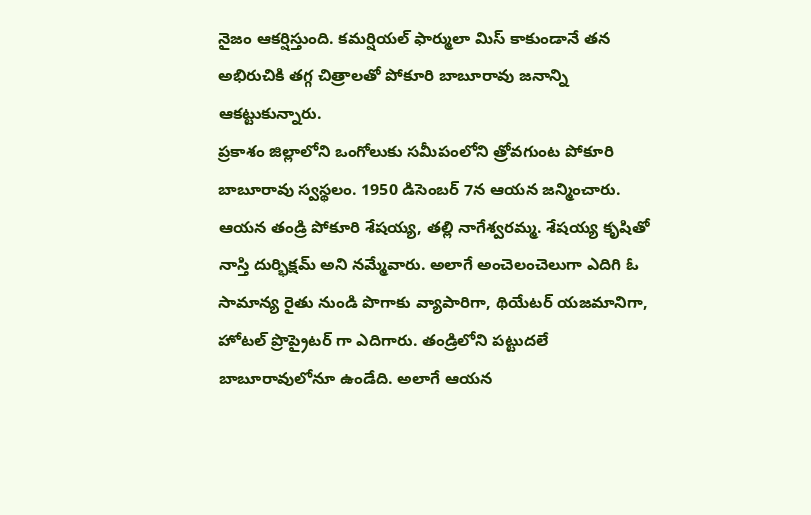నైజం ఆకర్షిస్తుంది. కమర్షియల్ ఫార్ములా మిస్ కాకుండానే తన అభిరుచికి తగ్గ చిత్రాలతో పోకూరి బాబూరావు జనాన్ని ఆకట్టుకున్నారు.
ప్రకాశం జిల్లాలోని ఒంగోలుకు సమీపంలోని త్రోవగుంట పోకూరి బాబూరావు స్వస్థలం. 1950 డిసెంబర్ 7న ఆయన జన్మించారు. ఆయన తండ్రి పోకూరి శేషయ్య, తల్లి నాగేశ్వరమ్మ. శేషయ్య కృషితో నాస్తి దుర్భిక్షమ్ అని నమ్మేవారు. అలాగే అంచెలంచెలుగా ఎదిగి ఓ సామాన్య రైతు నుండి పొగాకు వ్యాపారిగా, థియేటర్ యజమానిగా, హోటల్ ప్రొప్రైటర్ గా ఎదిగారు. తండ్రిలోని పట్టుదలే బాబూరావులోనూ ఉండేది. అలాగే ఆయన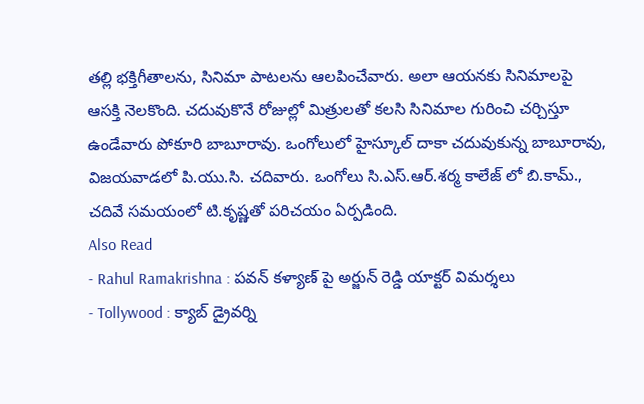తల్లి భక్తిగీతాలను, సినిమా పాటలను ఆలపించేవారు. అలా ఆయనకు సినిమాలపై ఆసక్తి నెలకొంది. చదువుకొనే రోజుల్లో మిత్రులతో కలసి సినిమాల గురించి చర్చిస్తూ ఉండేవారు పోకూరి బాబూరావు. ఒంగోలులో హైస్కూల్ దాకా చదువుకున్న బాబూరావు, విజయవాడలో పి.యు.సి. చదివారు. ఒంగోలు సి.ఎస్.ఆర్.శర్మ కాలేజ్ లో బి.కామ్., చదివే సమయంలో టి.కృష్ణతో పరిచయం ఏర్పడింది.
Also Read
- Rahul Ramakrishna : పవన్ కళ్యాణ్ పై అర్జున్ రెడ్డి యాక్టర్ విమర్శలు
- Tollywood : క్యాబ్ డ్రైవర్ని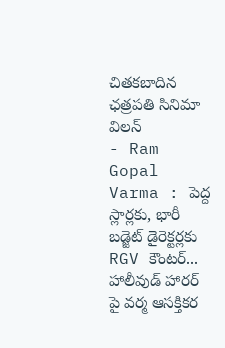చితకబాదిన ఛత్రపతి సినిమా విలన్
- Ram Gopal Varma : పెద్ద స్లార్లకు, భారీ బడ్జెట్ డైరెక్టర్లకు RGV కౌంటర్... హాలీవుడ్ హారర్ పై వర్మ ఆసక్తికర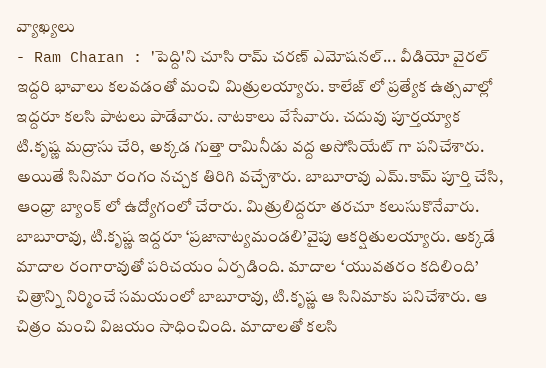వ్యాఖ్యలు
- Ram Charan : 'పెద్ది'ని చూసి రామ్ చరణ్ ఎమోషనల్... వీడియో వైరల్
ఇద్దరి భావాలు కలవడంతో మంచి మిత్రులయ్యారు. కాలేజ్ లో ప్రత్యేక ఉత్సవాల్లో ఇద్దరూ కలసి పాటలు పాడేవారు. నాటకాలు వేసేవారు. చదువు పూర్తయ్యాక టి.కృష్ణ మద్రాసు చేరి, అక్కడ గుత్తా రామినీడు వద్ద అసోసియేట్ గా పనిచేశారు. అయితే సినిమా రంగం నచ్చక తిరిగి వచ్చేశారు. బాబూరావు ఎమ్.కామ్ పూర్తి చేసి, ఆంధ్రా బ్యాంక్ లో ఉద్యోగంలో చేరారు. మిత్రులిద్దరూ తరచూ కలుసుకొనేవారు. బాబూరావు, టి.కృష్ణ ఇద్దరూ ‘ప్రజానాట్యమండలి’వైపు ఆకర్షితులయ్యారు. అక్కడే మాదాల రంగారావుతో పరిచయం ఏర్పడింది. మాదాల ‘యువతరం కదిలింది’ చిత్రాన్ని నిర్మించే సమయంలో బాబూరావు, టి.కృష్ణ ఆ సినిమాకు పనిచేశారు. ఆ చిత్రం మంచి విజయం సాధించింది. మాదాలతో కలసి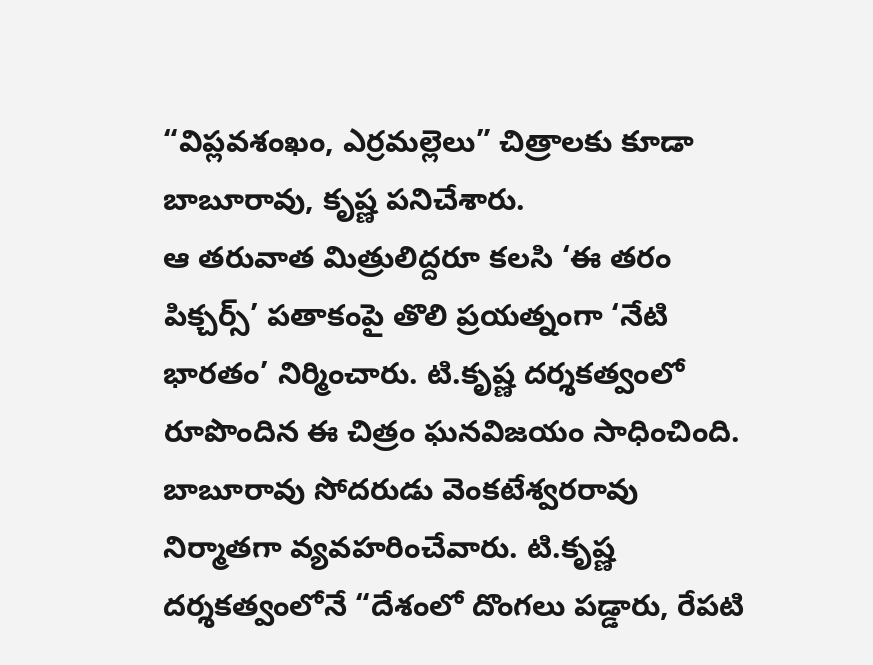“విప్లవశంఖం, ఎర్రమల్లెలు” చిత్రాలకు కూడా బాబూరావు, కృష్ణ పనిచేశారు.
ఆ తరువాత మిత్రులిద్దరూ కలసి ‘ఈ తరం పిక్చర్స్’ పతాకంపై తొలి ప్రయత్నంగా ‘నేటి భారతం’ నిర్మించారు. టి.కృష్ణ దర్శకత్వంలో రూపొందిన ఈ చిత్రం ఘనవిజయం సాధించింది. బాబూరావు సోదరుడు వెంకటేశ్వరరావు నిర్మాతగా వ్యవహరించేవారు. టి.కృష్ణ దర్శకత్వంలోనే “దేశంలో దొంగలు పడ్డారు, రేపటి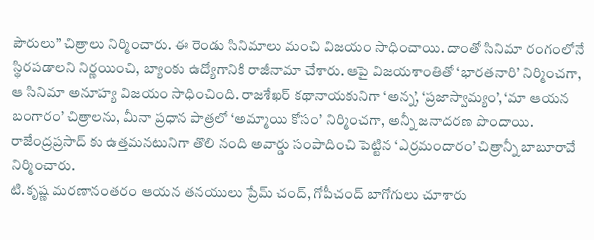పౌరులు” చిత్రాలు నిర్మించారు. ఈ రెండు సినిమాలు మంచి విజయం సాధించాయి. దాంతో సినిమా రంగంలోనే స్థిరపడాలని నిర్ణయించి, బ్యాంకు ఉద్యోగానికి రాజీనామా చేశారు. ఆపై విజయశాంతితో ‘భారతనారి’ నిర్మించగా, ఆ సినిమా అనూహ్య విజయం సాధించింది. రాజశేఖర్ కథానాయకునిగా ‘అన్న’, ‘ప్రజాస్వామ్యం’, ‘మా ఆయన బంగారం’ చిత్రాలను, మీనా ప్రధాన పాత్రలో ‘అమ్మాయి కోసం’ నిర్మించగా, అన్నీ జనాదరణ పొందాయి. రాజేంద్రప్రసాద్ కు ఉత్తమనటునిగా తొలి నంది అవార్డు సంపాదించి పెట్టిన ‘ఎర్రమందారం’ చిత్రాన్నీ బాబూరావే నిర్మించారు.
టి.కృష్ణ మరణానంతరం ఆయన తనయులు ప్రేమ్ చంద్, గోపీచంద్ బాగోగులు చూశారు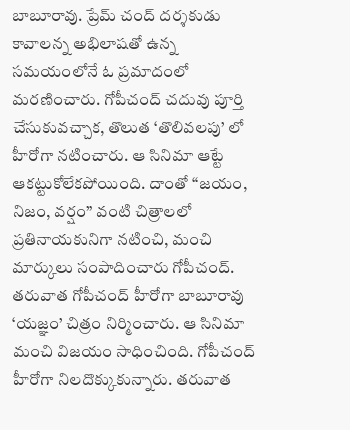బాబూరావు. ప్రేమ్ చంద్ దర్శకుడు కావాలన్న అభిలాషతో ఉన్న సమయంలోనే ఓ ప్రమాదంలో మరణించారు. గోపీచంద్ చదువు పూర్తి చేసుకువచ్చాక, తొలుత ‘తొలివలపు’ లో హీరోగా నటించారు. ఆ సినిమా ఆట్టే ఆకట్టుకోలేకపోయింది. దాంతో “జయం, నిజం, వర్షం” వంటి చిత్రాలలో ప్రతినాయకునిగా నటించి, మంచి మార్కులు సంపాదించారు గోపీచంద్. తరువాత గోపీచంద్ హీరోగా బాబూరావు ‘యజ్ఞం’ చిత్రం నిర్మించారు. ఆ సినిమా మంచి విజయం సాధించింది. గోపీచంద్ హీరోగా నిలదొక్కుకున్నారు. తరువాత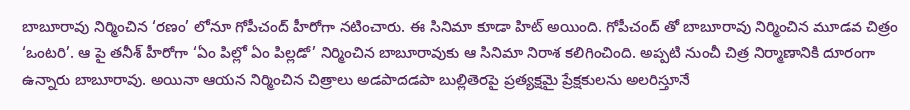బాబూరావు నిర్మించిన ‘రణం’ లోనూ గోపీచంద్ హీరోగా నటించారు. ఈ సినిమా కూడా హిట్ అయింది. గోపీచంద్ తో బాబూరావు నిర్మించిన మూడవ చిత్రం ‘ఒంటరి’. ఆ పై తనీశ్ హీరోగా ‘ఏం పిల్లో ఏం పిల్లడో’ నిర్మించిన బాబూరావుకు ఆ సినిమా నిరాశ కలిగించింది. అప్పటి నుంచీ చిత్ర నిర్మాణానికి దూరంగా ఉన్నారు బాబూరావు. అయినా ఆయన నిర్మించిన చిత్రాలు అడపాదడపా బుల్లితెరపై ప్రత్యక్షమై ప్రేక్షకులను అలరిస్తూనే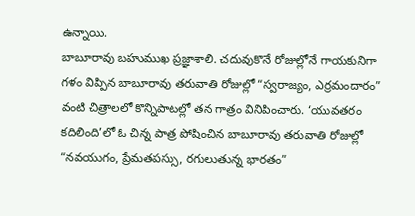ఉన్నాయి.
బాబూరావు బహుముఖ ప్రజ్ఞాశాలి. చదువుకొనే రోజుల్లోనే గాయకునిగా గళం విప్పిన బాబూరావు తరువాతి రోజుల్లో “స్వరాజ్యం, ఎర్రమందారం” వంటి చిత్రాలలో కొన్నిపాటల్లో తన గాత్రం వినిపించారు. ‘యువతరం కదిలింది’లో ఓ చిన్న పాత్ర పోషించిన బాబూరావు తరువాతి రోజుల్లో “నవయుగం, ప్రేమతపస్సు, రగులుతున్న భారతం”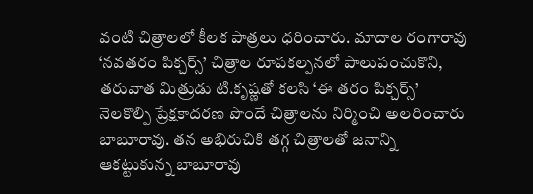వంటి చిత్రాలలో కీలక పాత్రలు ధరించారు. మాదాల రంగారావు ‘నవతరం పిక్చర్స్’ చిత్రాల రూపకల్పనలో పాలుపంచుకొని, తరువాత మిత్రుడు టి.కృష్ణతో కలసి ‘ఈ తరం పిక్చర్స్’ నెలకొల్పి ప్రేక్షకాదరణ పొందే చిత్రాలను నిర్మించి అలరించారు బాబూరావు. తన అభిరుచికి తగ్గ చిత్రాలతో జనాన్ని ఆకట్టుకున్న బాబూరావు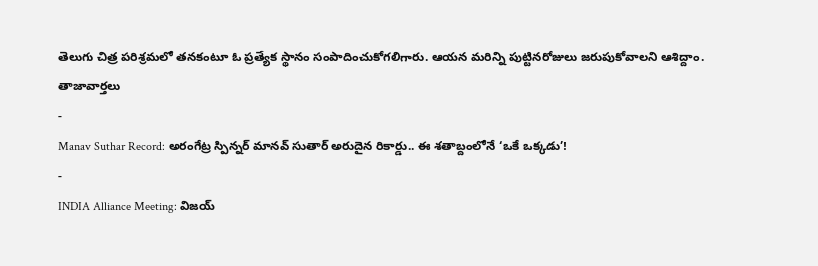తెలుగు చిత్ర పరిశ్రమలో తనకంటూ ఓ ప్రత్యేక స్థానం సంపాదించుకోగలిగారు. ఆయన మరిన్ని పుట్టినరోజులు జరుపుకోవాలని ఆశిద్దాం.
తాజావార్తలు
-
Manav Suthar Record: అరంగేట్ర స్పిన్నర్ మానవ్ సుతార్ అరుదైన రికార్డు.. ఈ శతాబ్దంలోనే ‘ఒకే ఒక్కడు’!
-
INDIA Alliance Meeting: విజయ్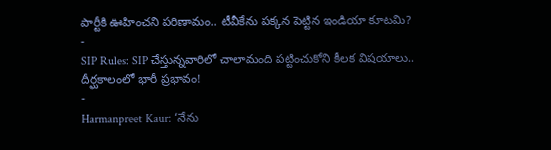పార్టీకి ఊహించని పరిణామం.. టీవీకేను పక్కన పెట్టిన ఇండియా కూటమి?
-
SIP Rules: SIP చేస్తున్నవారిలో చాలామంది పట్టించుకోని కీలక విషయాలు.. దీర్ఘకాలంలో భారీ ప్రభావం!
-
Harmanpreet Kaur: ‘నేను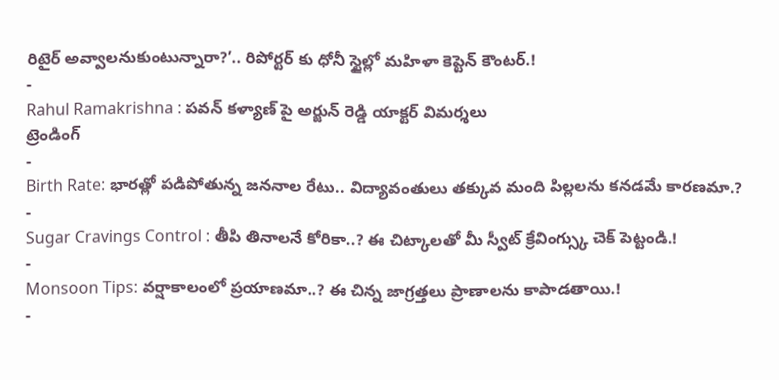రిటైర్ అవ్వాలనుకుంటున్నారా?’.. రిపోర్టర్ కు ధోనీ స్టైల్లో మహిళా కెప్టెన్ కౌంటర్.!
-
Rahul Ramakrishna : పవన్ కళ్యాణ్ పై అర్జున్ రెడ్డి యాక్టర్ విమర్శలు
ట్రెండింగ్
-
Birth Rate: భారత్లో పడిపోతున్న జననాల రేటు.. విద్యావంతులు తక్కువ మంది పిల్లలను కనడమే కారణమా.?
-
Sugar Cravings Control : తీపి తినాలనే కోరికా..? ఈ చిట్కాలతో మీ స్వీట్ క్రేవింగ్స్కు చెక్ పెట్టండి.!
-
Monsoon Tips: వర్షాకాలంలో ప్రయాణమా..? ఈ చిన్న జాగ్రత్తలు ప్రాణాలను కాపాడతాయి.!
-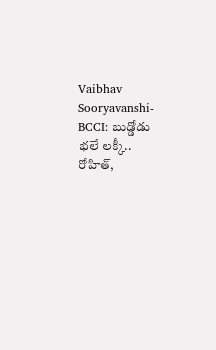Vaibhav Sooryavanshi-BCCI: బుడ్డోడు భలే లక్కీ.. రోహిత్,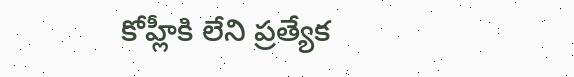కోహ్లీకి లేని ప్రత్యేక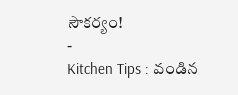సౌకర్యం!
-
Kitchen Tips : వండిన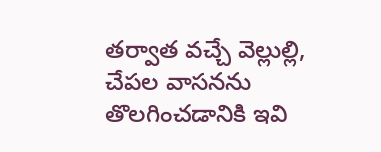తర్వాత వచ్చే వెల్లుల్లి, చేపల వాసనను తొలగించడానికి ఇవి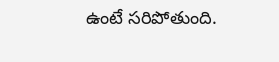ఉంటే సరిపోతుంది.